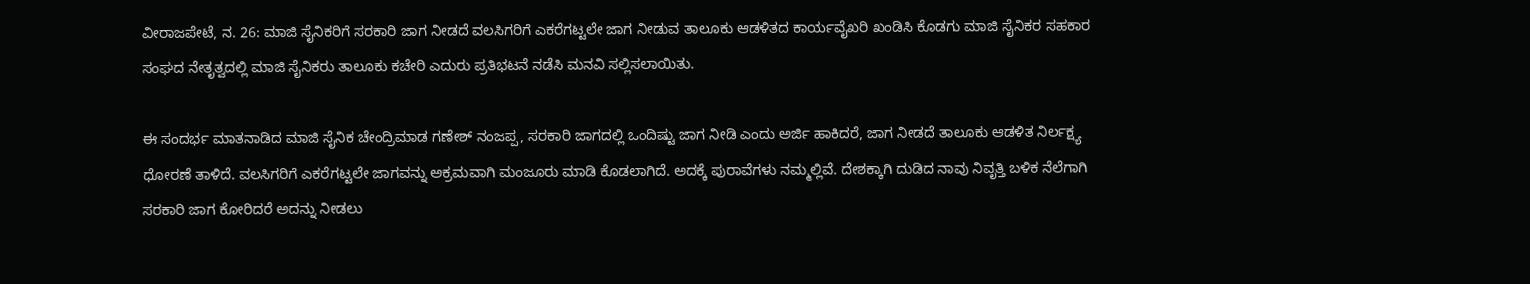ವೀರಾಜಪೇಟೆ, ನ. 26: ಮಾಜಿ ಸೈನಿಕರಿಗೆ ಸರಕಾರಿ ಜಾಗ ನೀಡದೆ ವಲಸಿಗರಿಗೆ ಎಕರೆಗಟ್ಟಲೇ ಜಾಗ ನೀಡುವ ತಾಲೂಕು ಆಡಳಿತದ ಕಾರ್ಯವೈಖರಿ ಖಂಡಿಸಿ ಕೊಡಗು ಮಾಜಿ ಸೈನಿಕರ ಸಹಕಾರ ಸಂಘದ ನೇತೃತ್ವದಲ್ಲಿ ಮಾಜಿ ಸೈನಿಕರು ತಾಲೂಕು ಕಚೇರಿ ಎದುರು ಪ್ರತಿಭಟನೆ ನಡೆಸಿ ಮನವಿ ಸಲ್ಲಿಸಲಾಯಿತು.

ಈ ಸಂದರ್ಭ ಮಾತನಾಡಿದ ಮಾಜಿ ಸೈನಿಕ ಚೇಂದ್ರಿಮಾಡ ಗಣೇಶ್ ನಂಜಪ್ಪ, ಸರಕಾರಿ ಜಾಗದಲ್ಲಿ ಒಂದಿಷ್ಟು ಜಾಗ ನೀಡಿ ಎಂದು ಅರ್ಜಿ ಹಾಕಿದರೆ, ಜಾಗ ನೀಡದೆ ತಾಲೂಕು ಆಡಳಿತ ನಿರ್ಲಕ್ಷ್ಯ ಧೋರಣೆ ತಾಳಿದೆ. ವಲಸಿಗರಿಗೆ ಎಕರೆಗಟ್ಟಲೇ ಜಾಗವನ್ನು ಅಕ್ರಮವಾಗಿ ಮಂಜೂರು ಮಾಡಿ ಕೊಡಲಾಗಿದೆ. ಅದಕ್ಕೆ ಪುರಾವೆಗಳು ನಮ್ಮಲ್ಲಿವೆ. ದೇಶಕ್ಕಾಗಿ ದುಡಿದ ನಾವು ನಿವೃತ್ತಿ ಬಳಿಕ ನೆಲೆಗಾಗಿ ಸರಕಾರಿ ಜಾಗ ಕೋರಿದರೆ ಅದನ್ನು ನೀಡಲು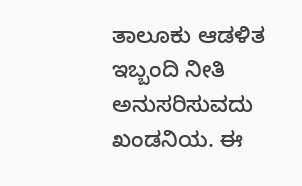ತಾಲೂಕು ಆಡಳಿತ ಇಬ್ಬಂದಿ ನೀತಿ ಅನುಸರಿಸುವದು ಖಂಡನಿಯ. ಈ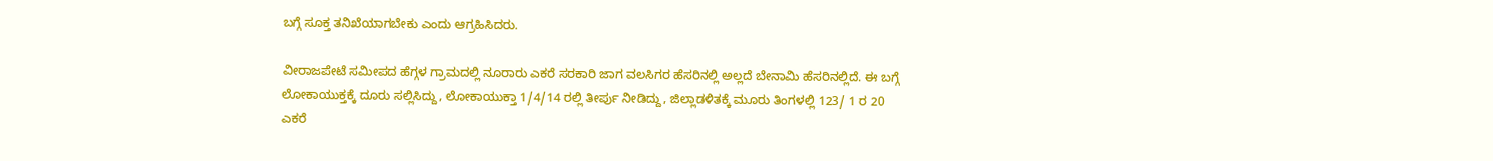ಬಗ್ಗೆ ಸೂಕ್ತ ತನಿಖೆಯಾಗಬೇಕು ಎಂದು ಆಗ್ರಹಿಸಿದರು.

ವೀರಾಜಪೇಟೆ ಸಮೀಪದ ಹೆಗ್ಗಳ ಗ್ರಾಮದಲ್ಲಿ ನೂರಾರು ಎಕರೆ ಸರಕಾರಿ ಜಾಗ ವಲಸಿಗರ ಹೆಸರಿನಲ್ಲಿ ಅಲ್ಲದೆ ಬೇನಾಮಿ ಹೆಸರಿನಲ್ಲಿದೆ. ಈ ಬಗ್ಗೆ ಲೋಕಾಯುಕ್ತಕ್ಕೆ ದೂರು ಸಲ್ಲಿಸಿದ್ದು, ಲೋಕಾಯುಕ್ತಾ 1/4/14 ರಲ್ಲಿ ತೀರ್ಪು ನೀಡಿದ್ದು, ಜಿಲ್ಲಾಡಳಿತಕ್ಕೆ ಮೂರು ತಿಂಗಳಲ್ಲಿ 123/ 1 ರ 20 ಎಕರೆ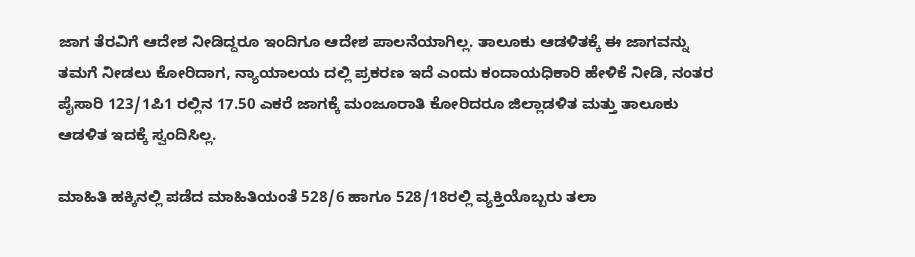ಜಾಗ ತೆರವಿಗೆ ಆದೇಶ ನೀಡಿದ್ದರೂ ಇಂದಿಗೂ ಆದೇಶ ಪಾಲನೆಯಾಗಿಲ್ಲ. ತಾಲೂಕು ಆಡಳಿತಕ್ಕೆ ಈ ಜಾಗವನ್ನು ತಮಗೆ ನೀಡಲು ಕೋರಿದಾಗ, ನ್ಯಾಯಾಲಯ ದಲ್ಲಿ ಪ್ರಕರಣ ಇದೆ ಎಂದು ಕಂದಾಯಧಿಕಾರಿ ಹೇಳಿಕೆ ನೀಡಿ, ನಂತರ ಪೈಸಾರಿ 123/1ಪಿ1 ರಲ್ಲಿನ 17.50 ಎಕರೆ ಜಾಗಕ್ಕೆ ಮಂಜೂರಾತಿ ಕೋರಿದರೂ ಜಿಲ್ಲಾಡಳಿತ ಮತ್ತು ತಾಲೂಕು ಆಡಳಿತ ಇದಕ್ಕೆ ಸ್ವಂದಿಸಿಲ್ಲ.

ಮಾಹಿತಿ ಹಕ್ಕಿನಲ್ಲಿ ಪಡೆದ ಮಾಹಿತಿಯಂತೆ 528/6 ಹಾಗೂ 528/18ರಲ್ಲಿ ವ್ಯಕ್ತಿಯೊಬ್ಬರು ತಲಾ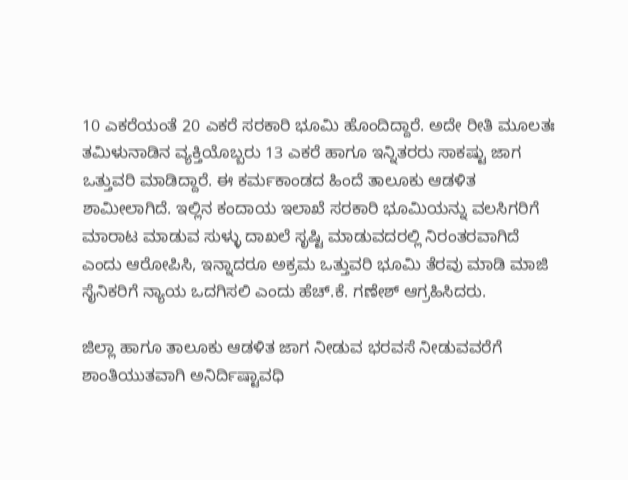10 ಎಕರೆಯಂತೆ 20 ಎಕರೆ ಸರಕಾರಿ ಭೂಮಿ ಹೊಂದಿದ್ದಾರೆ. ಅದೇ ರೀತಿ ಮೂಲತಃ ತಮಿಳುನಾಡಿನ ವ್ಯಕ್ತಿಯೊಬ್ಬರು 13 ಎಕರೆ ಹಾಗೂ ಇನ್ನಿತರರು ಸಾಕಷ್ಟು ಜಾಗ ಒತ್ತುವರಿ ಮಾಡಿದ್ದಾರೆ. ಈ ಕರ್ಮಕಾಂಡದ ಹಿಂದೆ ತಾಲೂಕು ಆಡಳಿತ ಶಾಮೀಲಾಗಿದೆ. ಇಲ್ಲಿನ ಕಂದಾಯ ಇಲಾಖೆ ಸರಕಾರಿ ಭೂಮಿಯನ್ನು ವಲಸಿಗರಿಗೆ ಮಾರಾಟ ಮಾಡುವ ಸುಳ್ಳು ದಾಖಲೆ ಸೃಷ್ಟಿ ಮಾಡುವದರಲ್ಲಿ ನಿರಂತರವಾಗಿದೆ ಎಂದು ಆರೋಪಿಸಿ, ಇನ್ನಾದರೂ ಅಕ್ರಮ ಒತ್ತುವರಿ ಭೂಮಿ ತೆರವು ಮಾಡಿ ಮಾಜಿ ಸೈನಿಕರಿಗೆ ನ್ಯಾಯ ಒದಗಿಸಲಿ ಎಂದು ಹೆಚ್.ಕೆ. ಗಣೇಶ್ ಆಗ್ರಹಿಸಿದರು.

ಜಿಲ್ಲಾ ಹಾಗೂ ತಾಲೂಕು ಆಡಳಿತ ಜಾಗ ನೀಡುವ ಭರವಸೆ ನೀಡುವವರೆಗೆ ಶಾಂತಿಯುತವಾಗಿ ಅನಿರ್ದಿಷ್ಟಾವಧಿ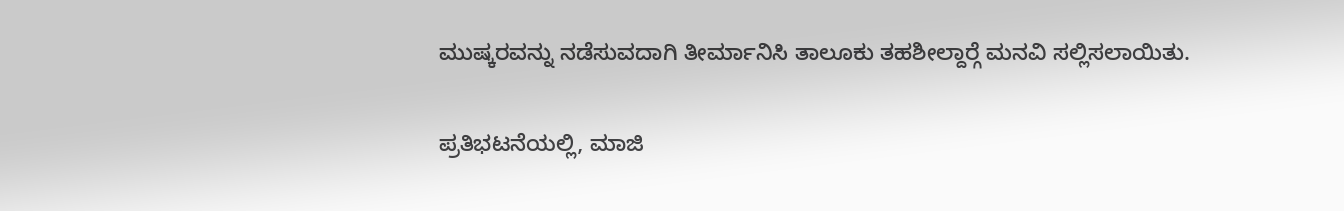ಮುಷ್ಕರವನ್ನು ನಡೆಸುವದಾಗಿ ತೀರ್ಮಾನಿಸಿ ತಾಲೂಕು ತಹಶೀಲ್ದಾರ್‍ಗೆ ಮನವಿ ಸಲ್ಲಿಸಲಾಯಿತು.

ಪ್ರತಿಭಟನೆಯಲ್ಲಿ, ಮಾಜಿ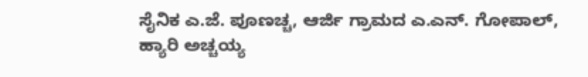ಸೈನಿಕ ಎ.ಜೆ. ಪೂಣಚ್ಚ, ಆರ್ಜಿ ಗ್ರಾಮದ ಎ.ಎನ್. ಗೋಪಾಲ್, ಹ್ಯಾರಿ ಅಚ್ಚಯ್ಯ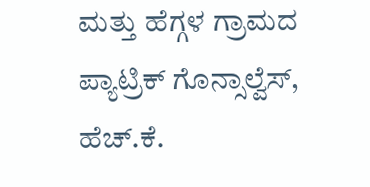ಮತ್ತು ಹೆಗ್ಗಳ ಗ್ರಾಮದ ಪ್ಯಾಟ್ರಿಕ್ ಗೊನ್ಸಾಲ್ವೆಸ್, ಹೆಚ್.ಕೆ.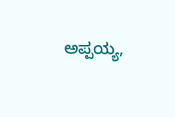ಅಪ್ಪಯ್ಯ,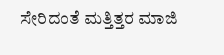ಸೇರಿದಂತೆ ಮತ್ತಿತ್ತರ ಮಾಜಿ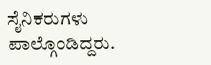ಸೈನಿಕರುಗಳು ಪಾಲ್ಗೊಂಡಿದ್ದರು.